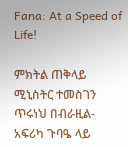Fana: At a Speed of Life!

ምክትል ጠቅላይ ሚኒስትር ተመስገን ጥሩነህ በብራዚል-አፍሪካ ጉባዔ ላይ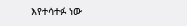እየተሳተፉ ነው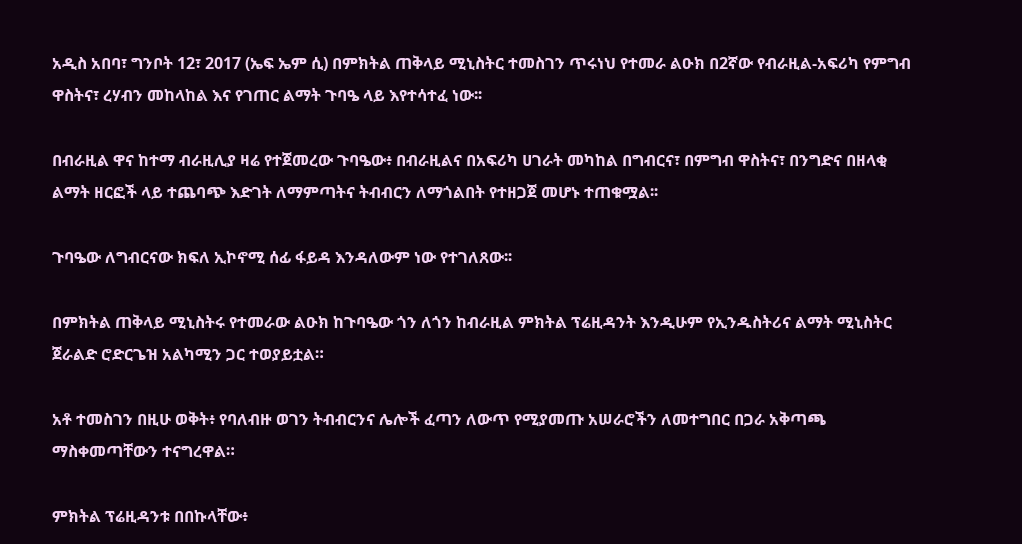አዲስ አበባ፣ ግንቦት 12፣ 2017 (ኤፍ ኤም ሲ) በምክትል ጠቅላይ ሚኒስትር ተመስገን ጥሩነህ የተመራ ልዑክ በ2ኛው የብራዚል-አፍሪካ የምግብ ዋስትና፣ ረሃብን መከላከል እና የገጠር ልማት ጉባዔ ላይ እየተሳተፈ ነው፡፡

በብራዚል ዋና ከተማ ብራዚሊያ ዛሬ የተጀመረው ጉባዔው፥ በብራዚልና በአፍሪካ ሀገራት መካከል በግብርና፣ በምግብ ዋስትና፣ በንግድና በዘላቂ ልማት ዘርፎች ላይ ተጨባጭ እድገት ለማምጣትና ትብብርን ለማጎልበት የተዘጋጀ መሆኑ ተጠቁሟል፡፡

ጉባዔው ለግብርናው ክፍለ ኢኮኖሚ ሰፊ ፋይዳ እንዳለውም ነው የተገለጸው፡፡

በምክትል ጠቅላይ ሚኒስትሩ የተመራው ልዑክ ከጉባዔው ጎን ለጎን ከብራዚል ምክትል ፕሬዚዳንት እንዲሁም የኢንዱስትሪና ልማት ሚኒስትር ጀራልድ ሮድርጌዝ አልካሚን ጋር ተወያይቷል።

አቶ ተመስገን በዚሁ ወቅት፥ የባለብዙ ወገን ትብብርንና ሌሎች ፈጣን ለውጥ የሚያመጡ አሠራሮችን ለመተግበር በጋራ አቅጣጫ ማስቀመጣቸውን ተናግረዋል።

ምክትል ፕሬዚዳንቱ በበኩላቸው፥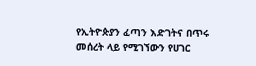የኢትዮጵያን ፈጣን እድገትና በጥሩ መሰረት ላይ የሚገኘውን የሀገር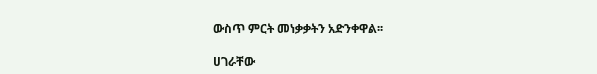ውስጥ ምርት መነቃቃትን አድንቀዋል፡፡

ሀገራቸው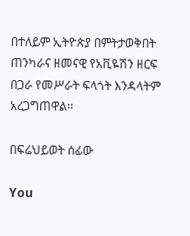በተለይም ኢትዮጵያ በምትታወቅበት ጠንካራና ዘመናዊ የአቪዬሽን ዘርፍ በጋራ የመሥራት ፍላጎት እንዳላትም አረጋግጠዋል፡፡

በፍሬህይወት ሰፊው

You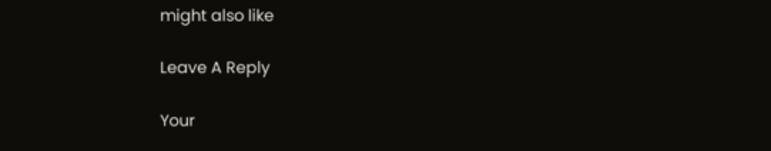might also like

Leave A Reply

Your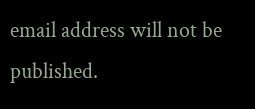email address will not be published.